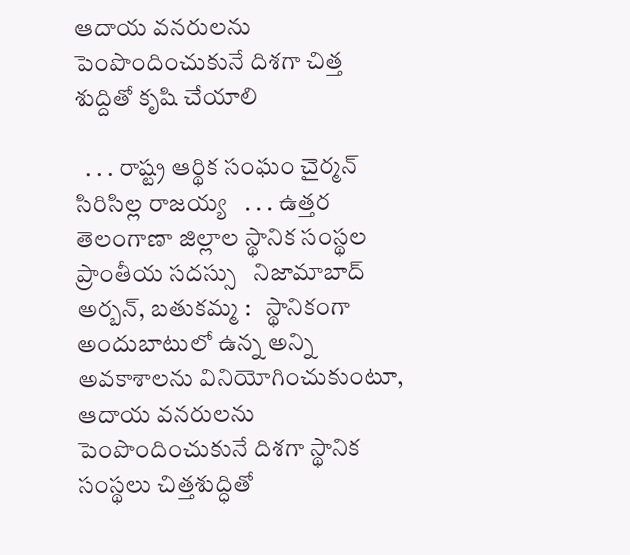ఆదాయ వనరులను పెంపొందించుకునే దిశగా చిత్త శుద్దితో కృషి చేయాలి

  . . . రాష్ట్ర ఆర్థిక సంఘం చైర్మన్ సిరిసిల్ల రాజయ్య   . . . ఉత్తర తెలంగాణా జిల్లాల స్థానిక సంస్థల ప్రాంతీయ సదస్సు   నిజామాబాద్ అర్బన్, బతుకమ్మ :   స్థానికంగా అందుబాటులో ఉన్న అన్ని అవకాశాలను వినియోగించుకుంటూ, ఆదాయ వనరులను పెంపొందించుకునే దిశగా స్థానిక సంస్థలు చిత్తశుద్ధితో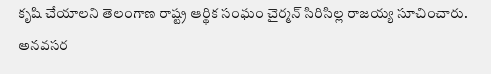కృషి చేయాలని తెలంగాణ రాష్ట్ర ఆర్థిక సంఘం చైర్మన్ సిరిసిల్ల రాజయ్య సూచించారు. అనవసర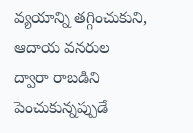వ్యయాన్ని తగ్గించుకుని, ఆదాయ వనరుల ద్వారా రాబడిని పెంచుకున్నప్పుడే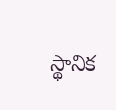స్థానిక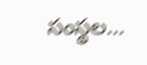సంస్థల...